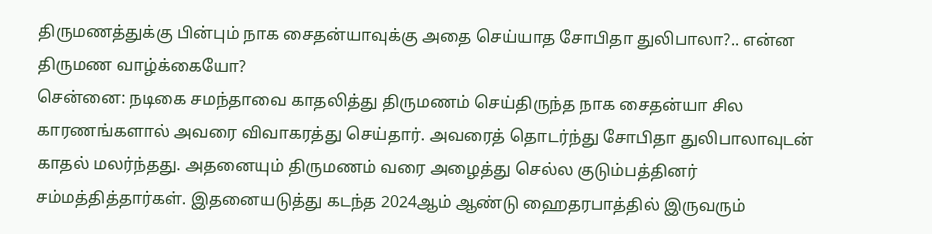திருமணத்துக்கு பின்பும் நாக சைதன்யாவுக்கு அதை செய்யாத சோபிதா துலிபாலா?.. என்ன திருமண வாழ்க்கையோ?
சென்னை: நடிகை சமந்தாவை காதலித்து திருமணம் செய்திருந்த நாக சைதன்யா சில காரணங்களால் அவரை விவாகரத்து செய்தார். அவரைத் தொடர்ந்து சோபிதா துலிபாலாவுடன் காதல் மலர்ந்தது. அதனையும் திருமணம் வரை அழைத்து செல்ல குடும்பத்தினர் சம்மத்தித்தார்கள். இதனையடுத்து கடந்த 2024ஆம் ஆண்டு ஹைதரபாத்தில் இருவரும்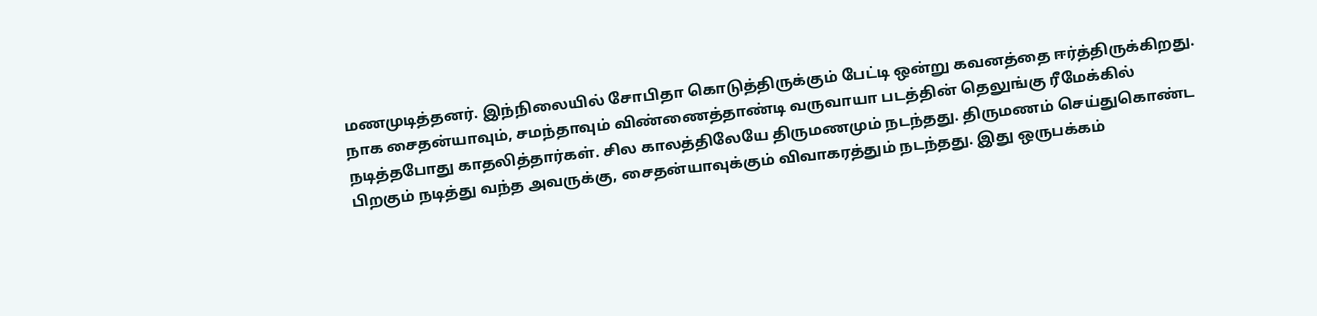மணமுடித்தனர். இந்நிலையில் சோபிதா கொடுத்திருக்கும் பேட்டி ஒன்று கவனத்தை ஈர்த்திருக்கிறது.
நாக சைதன்யாவும், சமந்தாவும் விண்ணைத்தாண்டி வருவாயா படத்தின் தெலுங்கு ரீமேக்கில் நடித்தபோது காதலித்தார்கள். சில காலத்திலேயே திருமணமும் நடந்தது. திருமணம் செய்துகொண்ட பிறகும் நடித்து வந்த அவருக்கு, சைதன்யாவுக்கும் விவாகரத்தும் நடந்தது. இது ஒருபக்கம்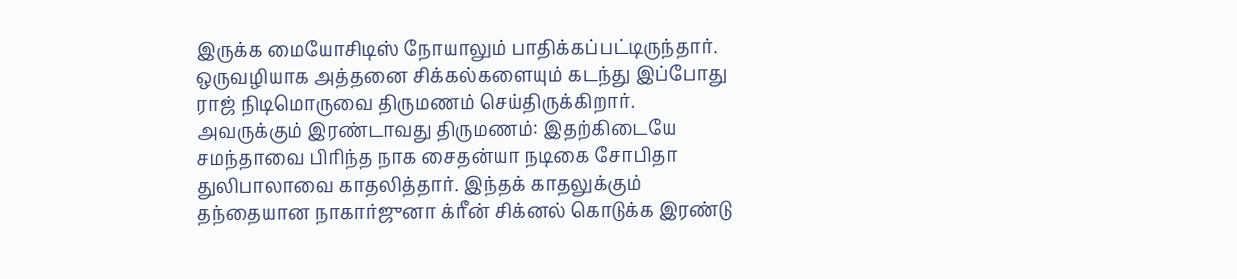இருக்க மையோசிடிஸ் நோயாலும் பாதிக்கப்பட்டிருந்தார். ஒருவழியாக அத்தனை சிக்கல்களையும் கடந்து இப்போது ராஜ் நிடிமொருவை திருமணம் செய்திருக்கிறார்.
அவருக்கும் இரண்டாவது திருமணம்: இதற்கிடையே சமந்தாவை பிரிந்த நாக சைதன்யா நடிகை சோபிதா துலிபாலாவை காதலித்தார். இந்தக் காதலுக்கும் தந்தையான நாகார்ஜுனா க்ரீன் சிக்னல் கொடுக்க இரண்டு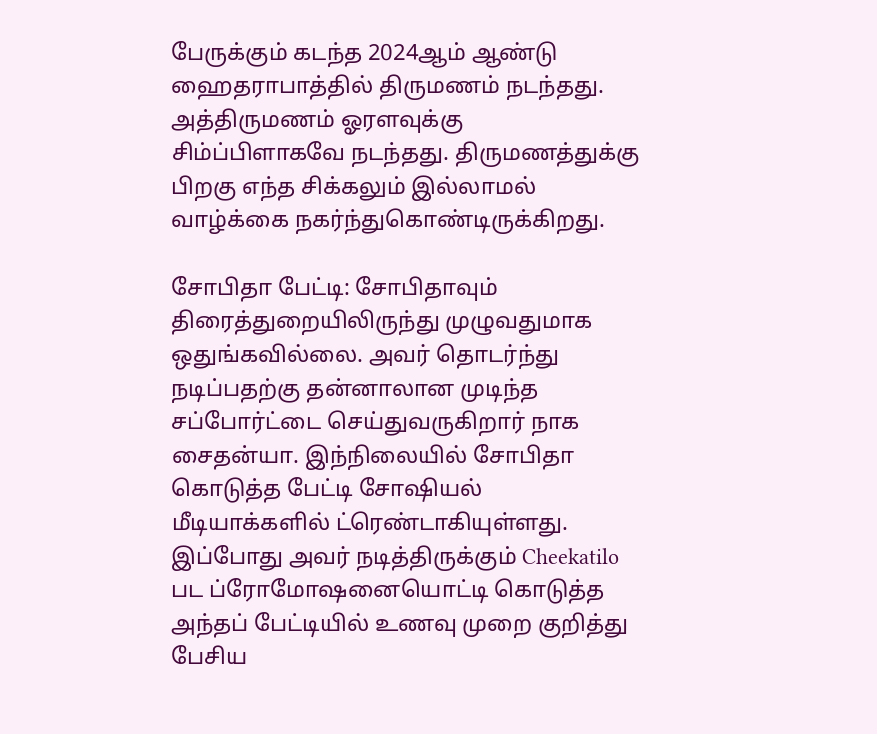பேருக்கும் கடந்த 2024ஆம் ஆண்டு ஹைதராபாத்தில் திருமணம் நடந்தது. அத்திருமணம் ஓரளவுக்கு சிம்ப்பிளாகவே நடந்தது. திருமணத்துக்கு பிறகு எந்த சிக்கலும் இல்லாமல் வாழ்க்கை நகர்ந்துகொண்டிருக்கிறது.

சோபிதா பேட்டி: சோபிதாவும் திரைத்துறையிலிருந்து முழுவதுமாக ஒதுங்கவில்லை. அவர் தொடர்ந்து நடிப்பதற்கு தன்னாலான முடிந்த சப்போர்ட்டை செய்துவருகிறார் நாக சைதன்யா. இந்நிலையில் சோபிதா கொடுத்த பேட்டி சோஷியல் மீடியாக்களில் ட்ரெண்டாகியுள்ளது.
இப்போது அவர் நடித்திருக்கும் Cheekatilo பட ப்ரோமோஷனையொட்டி கொடுத்த அந்தப் பேட்டியில் உணவு முறை குறித்து பேசிய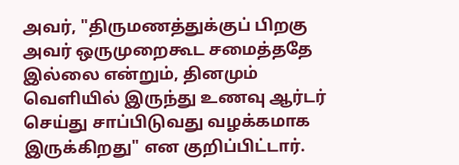அவர், "திருமணத்துக்குப் பிறகு அவர் ஒருமுறைகூட சமைத்ததே இல்லை என்றும், தினமும் வெளியில் இருந்து உணவு ஆர்டர் செய்து சாப்பிடுவது வழக்கமாக இருக்கிறது" என குறிப்பிட்டார்.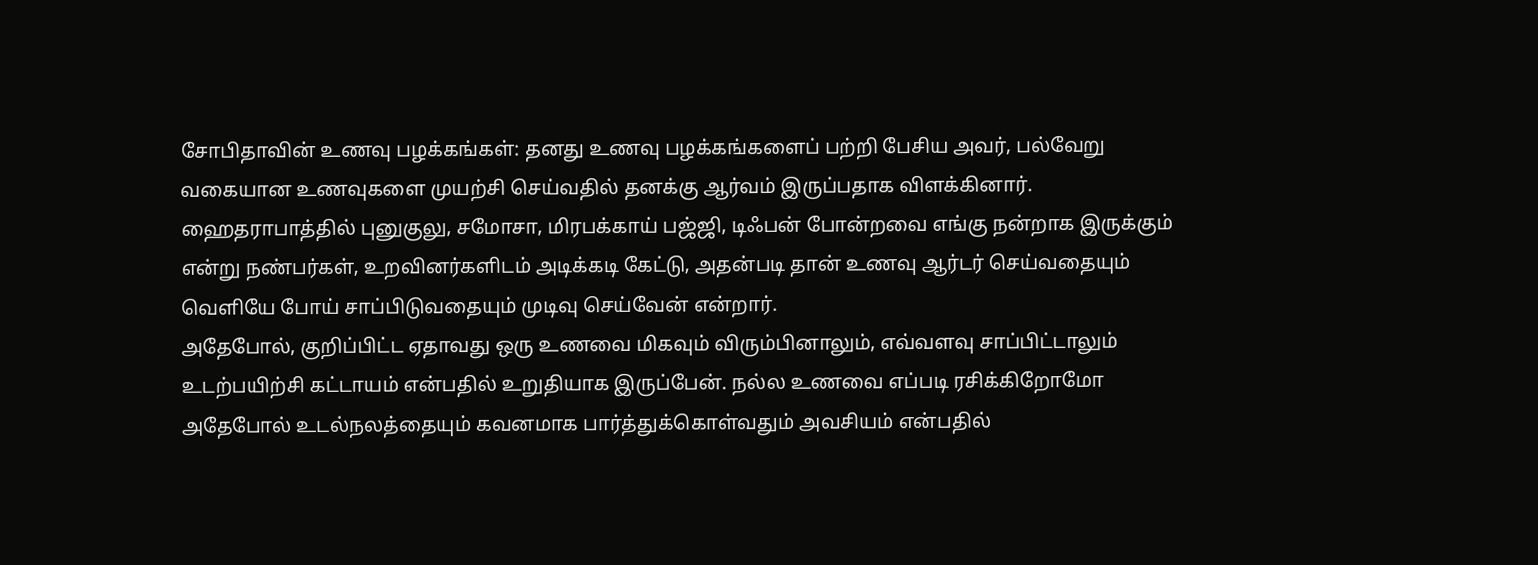சோபிதாவின் உணவு பழக்கங்கள்: தனது உணவு பழக்கங்களைப் பற்றி பேசிய அவர், பல்வேறு வகையான உணவுகளை முயற்சி செய்வதில் தனக்கு ஆர்வம் இருப்பதாக விளக்கினார். ஹைதராபாத்தில் புனுகுலு, சமோசா, மிரபக்காய் பஜ்ஜி, டிஃபன் போன்றவை எங்கு நன்றாக இருக்கும் என்று நண்பர்கள், உறவினர்களிடம் அடிக்கடி கேட்டு, அதன்படி தான் உணவு ஆர்டர் செய்வதையும் வெளியே போய் சாப்பிடுவதையும் முடிவு செய்வேன் என்றார்.
அதேபோல், குறிப்பிட்ட ஏதாவது ஒரு உணவை மிகவும் விரும்பினாலும், எவ்வளவு சாப்பிட்டாலும் உடற்பயிற்சி கட்டாயம் என்பதில் உறுதியாக இருப்பேன். நல்ல உணவை எப்படி ரசிக்கிறோமோ அதேபோல் உடல்நலத்தையும் கவனமாக பார்த்துக்கொள்வதும் அவசியம் என்பதில்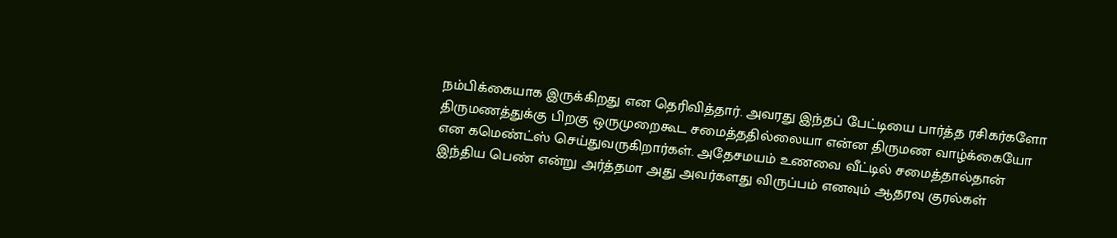நம்பிக்கையாக இருக்கிறது என தெரிவித்தார். அவரது இந்தப் பேட்டியை பார்த்த ரசிகர்களோ திருமணத்துக்கு பிறகு ஒருமுறைகூட சமைத்ததில்லையா என்ன திருமண வாழ்க்கையோ என கமெண்ட்ஸ் செய்துவருகிறார்கள். அதேசமயம் உணவை வீட்டில் சமைத்தால்தான் இந்திய பெண் என்று அர்த்தமா அது அவர்களது விருப்பம் எனவும் ஆதரவு குரல்கள்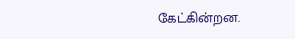கேட்கின்றன.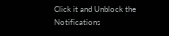Click it and Unblock the Notifications